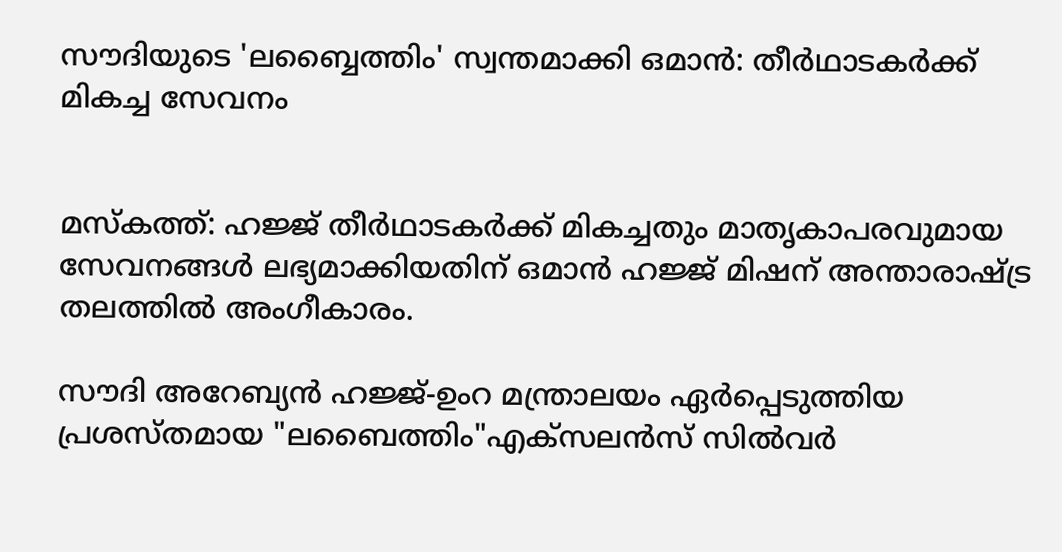സൗദിയുടെ 'ലബ്ബൈത്തിം' സ്വന്തമാക്കി ഒമാൻ: തീര്‍ഥാടകര്‍ക്ക് മികച്ച സേവനം


മസ്കത്ത്: ഹജ്ജ് തീർഥാടകർക്ക് മികച്ചതും മാതൃകാപരവുമായ സേവനങ്ങള്‍ ലഭ്യമാക്കിയതിന് ഒമാൻ ഹജ്ജ് മിഷന് അന്താരാഷ്ട്ര തലത്തില്‍ അംഗീകാരം.

സൗദി അറേബ്യൻ ഹജ്ജ്-ഉംറ മന്ത്രാലയം ഏർപ്പെടുത്തിയ പ്രശസ്തമായ "ലബൈത്തിം"എക്‌സലൻസ് സില്‍വർ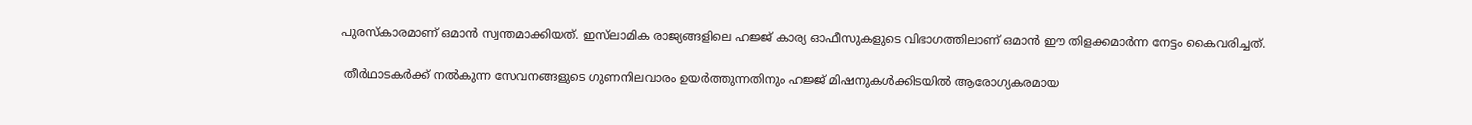പുരസ്കാരമാണ് ഒമാൻ സ്വന്തമാക്കിയത്. ഇസ്‌ലാമിക രാജ്യങ്ങളിലെ ഹജ്ജ് കാര്യ ഓഫീസുകളുടെ വിഭാഗത്തിലാണ് ഒമാൻ ഈ തിളക്കമാർന്ന നേട്ടം കൈവരിച്ചത്.

 തീർഥാടകർക്ക് നല്‍കുന്ന സേവനങ്ങളുടെ ഗുണനിലവാരം ഉയർത്തുന്നതിനും ഹജ്ജ് മിഷനുകള്‍ക്കിടയില്‍ ആരോഗ്യകരമായ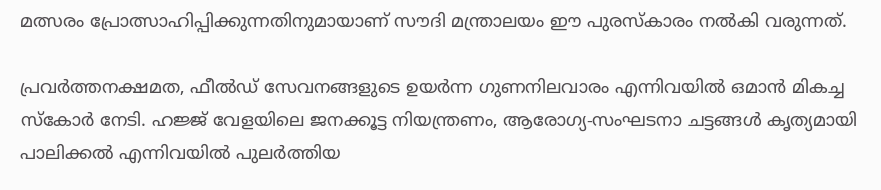മത്സരം പ്രോത്സാഹിപ്പിക്കുന്നതിനുമായാണ് സൗദി മന്ത്രാലയം ഈ പുരസ്കാരം നല്‍കി വരുന്നത്.

പ്രവർത്തനക്ഷമത, ഫീല്‍ഡ് സേവനങ്ങളുടെ ഉയർന്ന ഗുണനിലവാരം എന്നിവയില്‍ ഒമാൻ മികച്ച സ്കോർ നേടി. ഹജ്ജ് വേളയിലെ ജനക്കൂട്ട നിയന്ത്രണം, ആരോഗ്യ-സംഘടനാ ചട്ടങ്ങള്‍ കൃത്യമായി പാലിക്കല്‍ എന്നിവയില്‍ പുലർത്തിയ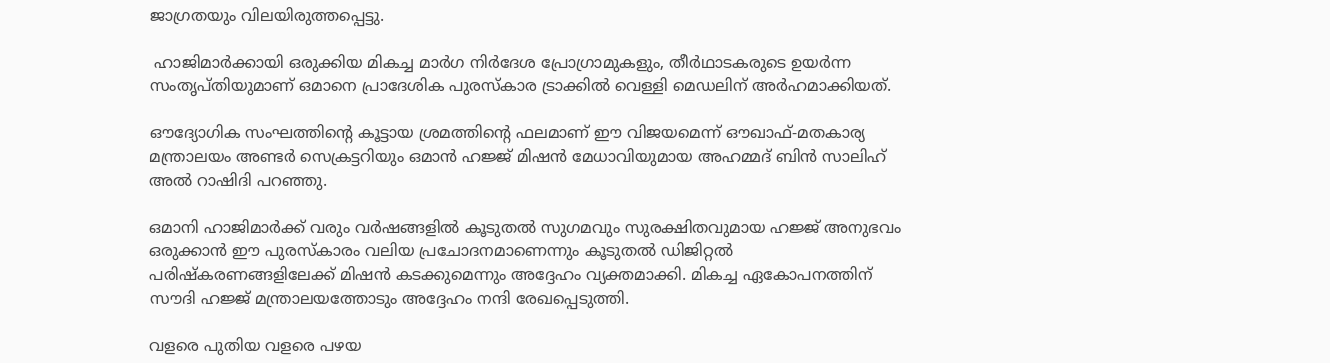ജാഗ്രതയും വിലയിരുത്തപ്പെട്ടു.

 ഹാജിമാർക്കായി ഒരുക്കിയ മികച്ച മാർഗ നിർദേശ പ്രോഗ്രാമുകളും, തീർഥാടകരുടെ ഉയർന്ന സംതൃപ്തിയുമാണ് ഒമാനെ പ്രാദേശിക പുരസ്കാര ട്രാക്കില്‍ വെള്ളി മെഡലിന് അർഹമാക്കിയത്.

ഔദ്യോഗിക സംഘത്തിന്റെ കൂട്ടായ ശ്രമത്തിന്റെ ഫലമാണ് ഈ വിജയമെന്ന് ഔഖാഫ്-മതകാര്യ മന്ത്രാലയം അണ്ടർ സെക്രട്ടറിയും ഒമാൻ ഹജ്ജ് മിഷൻ മേധാവിയുമായ അഹമ്മദ് ബിൻ സാലിഹ് അല്‍ റാഷിദി പറഞ്ഞു.

ഒമാനി ഹാജിമാർക്ക് വരും വർഷങ്ങളില്‍ കൂടുതല്‍ സുഗമവും സുരക്ഷിതവുമായ ഹജ്ജ് അനുഭവം ഒരുക്കാൻ ഈ പുരസ്കാരം വലിയ പ്രചോദനമാണെന്നും കൂടുതല്‍ ഡിജിറ്റല്‍ പരിഷ്‌കരണങ്ങളിലേക്ക് മിഷൻ കടക്കുമെന്നും അദ്ദേഹം വ്യക്തമാക്കി. മികച്ച ഏകോപനത്തിന് സൗദി ഹജ്ജ് മന്ത്രാലയത്തോടും അദ്ദേഹം നന്ദി രേഖപ്പെടുത്തി.

വളരെ പുതിയ വളരെ പഴയ